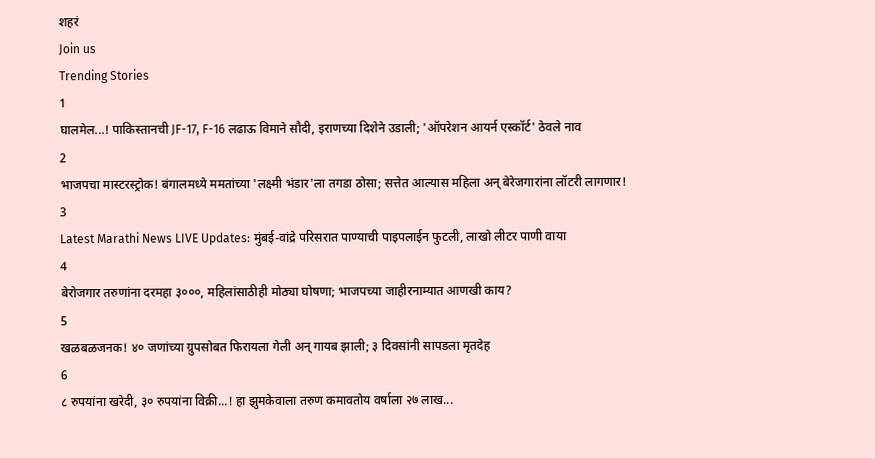शहरं
Join us
Trending Stories
1
घालमेल...! पाकिस्तानची JF-17, F-16 लढाऊ विमाने सौदी, इराणच्या दिशेने उडाली; 'ऑपरेशन आयर्न एस्कॉर्ट' ठेवले नाव
2
भाजपचा मास्टरस्ट्रोक! बंगालमध्ये ममतांच्या 'लक्ष्मी भंडार'ला तगडा ठोसा; सत्तेत आल्यास महिला अन् बेरेजगारांना लॉटरी लागणार!
3
Latest Marathi News LIVE Updates: मुंबई-वांद्रे परिसरात पाण्याची पाइपलाईन फुटली, लाखो लीटर पाणी वाया
4
बेरोजगार तरुणांना दरमहा ३०००, महिलांसाठीही मोठ्या घोषणा; भाजपच्या जाहीरनाम्यात आणखी काय?
5
खळबळजनक! ४० जणांच्या ग्रुपसोबत फिरायला गेली अन् गायब झाली; ३ दिवसांनी सापडला मृतदेह
6
८ रुपयांना खरेदी, ३० रुपयांना विक्री...! हा झुमकेवाला तरुण कमावतोय वर्षाला २७ लाख...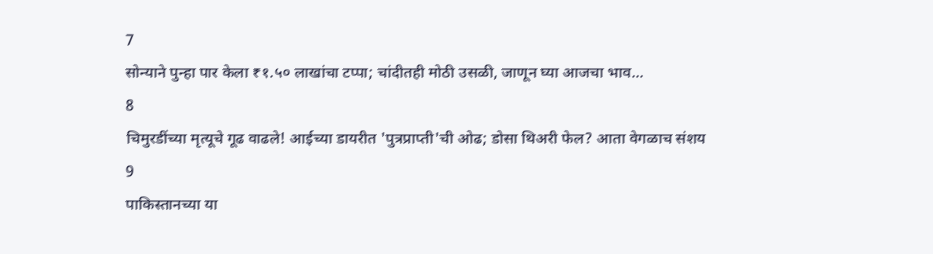7
सोन्याने पुन्हा पार केला ₹१.५० लाखांचा टप्पा; चांदीतही मोठी उसळी, जाणून घ्या आजचा भाव...
8
चिमुरडींच्या मृत्यूचे गूढ वाढले! आईच्या डायरीत 'पुत्रप्राप्ती'ची ओढ; डोसा थिअरी फेल? आता वेगळाच संशय
9
पाकिस्तानच्या या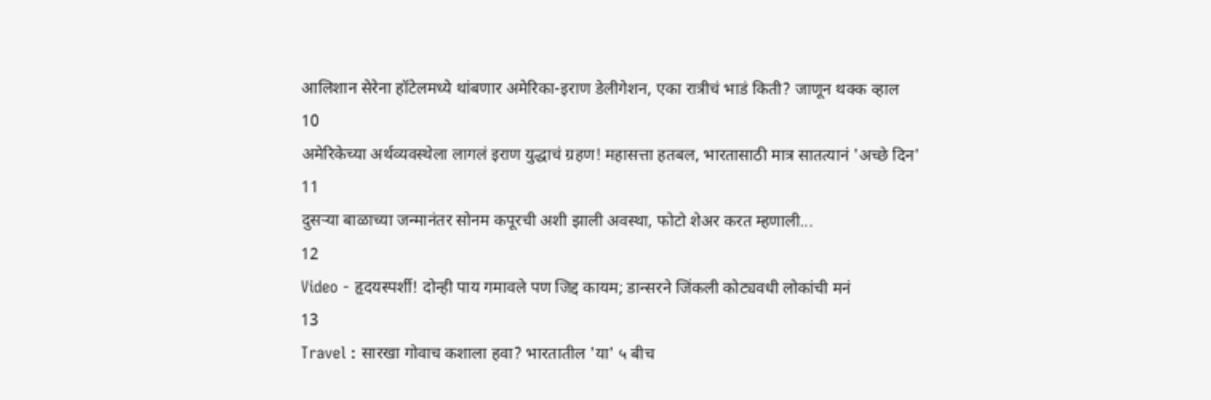आलिशान सेरेना हॉटेलमध्ये थांबणार अमेरिका-इराण डेलीगेशन, एका रात्रीचं भाडं किती? जाणून थक्क व्हाल
10
अमेरिकेच्या अर्थव्यवस्थेला लागलं इराण युद्धाचं ग्रहण! महासत्ता हतबल, भारतासाठी मात्र सातत्यानं 'अच्छे दिन'
11
दुसऱ्या बाळाच्या जन्मानंतर सोनम कपूरची अशी झाली अवस्था, फोटो शेअर करत म्हणाली...
12
Video - हृदयस्पर्शी! दोन्ही पाय गमावले पण जिद्द कायम; डान्सरने जिंकली कोट्यवधी लोकांची मनं
13
Travel : सारखा गोवाच कशाला हवा? भारतातील 'या' ५ बीच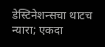डेस्टिनेशन्सचा थाटच न्यारा; एकदा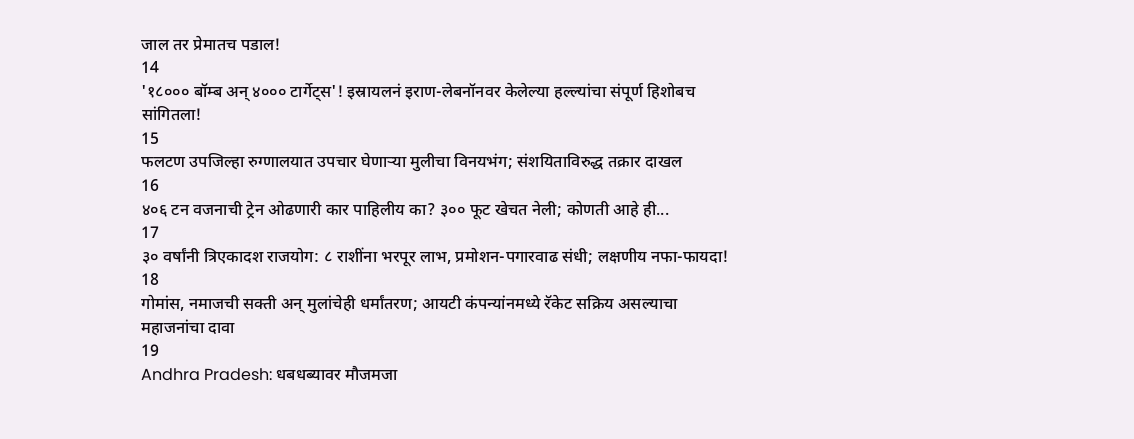जाल तर प्रेमातच पडाल!
14
'१८००० बॉम्ब अन् ४००० टार्गेट्स'! इस्रायलनं इराण-लेबनॉनवर केलेल्या हल्ल्यांचा संपूर्ण हिशोबच सांगितला!
15
फलटण उपजिल्हा रुग्णालयात उपचार घेणाऱ्या मुलीचा विनयभंग; संशयिताविरुद्ध तक्रार दाखल
16
४०६ टन वजनाची ट्रेन ओढणारी कार पाहिलीय का? ३०० फूट खेचत नेली; कोणती आहे ही...
17
३० वर्षांनी त्रिएकादश राजयोग: ८ राशींना भरपूर लाभ, प्रमोशन-पगारवाढ संधी; लक्षणीय नफा-फायदा!
18
गोमांस, नमाजची सक्ती अन् मुलांचेही धर्मांतरण; आयटी कंपन्यांनमध्ये रॅकेट सक्रिय असल्याचा महाजनांचा दावा
19
Andhra Pradesh: धबधब्यावर मौजमजा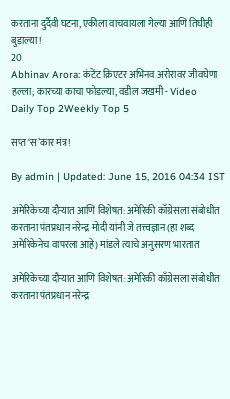करताना दुर्दैवी घटना, एकीला वाचवायला गेल्या आणि तिघीही बुडाल्या!
20
Abhinav Arora: कंटेंट क्रिएटर अभिनव अरोरावर जीवघेणा हल्ला; कारच्या काचा फोडल्या, वडील जखमी - Video
Daily Top 2Weekly Top 5

सप्त ‘स’कार मंत्र!

By admin | Updated: June 15, 2016 04:34 IST

अमेरिकेच्या दौऱ्यात आणि विशेषत: अमेरिकी काँग्रेसला संबोधीत करताना पंतप्रधान नरेन्द्र मोदी यांनी जे तत्त्वज्ञान (हा शब्द अमेरिकेनेच वापरला आहे) मांडले त्याचे अनुसरण भारतात

अमेरिकेच्या दौऱ्यात आणि विशेषत: अमेरिकी काँग्रेसला संबोधीत करताना पंतप्रधान नरेन्द्र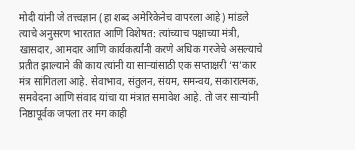मोदी यांनी जे तत्त्वज्ञान (हा शब्द अमेरिकेनेच वापरला आहे) मांडले त्याचे अनुसरण भारतात आणि विशेषत: त्यांच्याच पक्षाच्या मंत्री, खासदार, आमदार आणि कार्यकर्त्यांनी करणे अधिक गरजेचे असल्याचे प्रतीत झाल्याने की काय त्यांनी या साऱ्यांसाठी एक सप्ताक्षरी ‘स’कार मंत्र सांगितला आहे. सेवाभाव, संतुलन, संयम, समन्वय, सकारात्मक, समवेदना आणि संवाद यांचा या मंत्रात समावेश आहे. तो जर साऱ्यांनी निष्ठापूर्वक जपला तर मग काही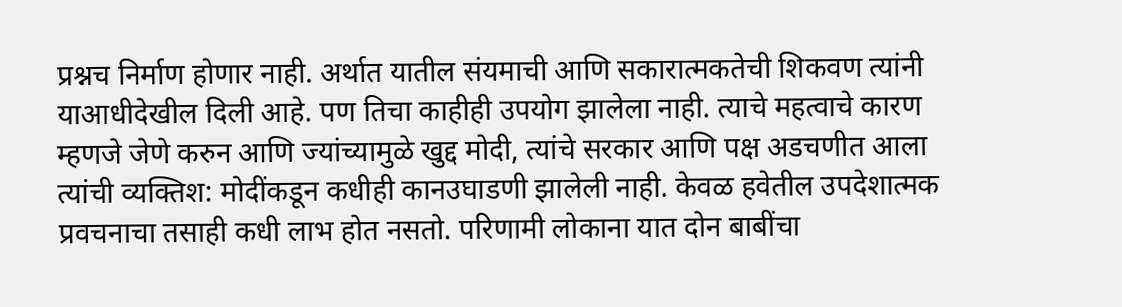प्रश्नच निर्माण होणार नाही. अर्थात यातील संयमाची आणि सकारात्मकतेची शिकवण त्यांनी याआधीदेखील दिली आहे. पण तिचा काहीही उपयोग झालेला नाही. त्याचे महत्वाचे कारण म्हणजे जेणे करुन आणि ज्यांच्यामुळे खुद्द मोदी, त्यांचे सरकार आणि पक्ष अडचणीत आला त्यांची व्यक्तिश: मोदींकडून कधीही कानउघाडणी झालेली नाही. केवळ हवेतील उपदेशात्मक प्रवचनाचा तसाही कधी लाभ होत नसतो. परिणामी लोकाना यात दोन बाबींचा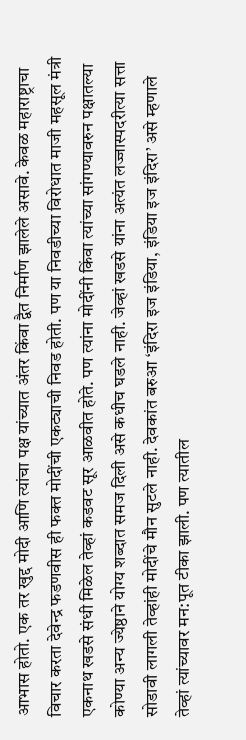आभास होतो. एक तर खुद्द मोदी आणि त्यांचा पक्ष यांच्यात अंतर किंवा द्वैत निर्माण झालेले असावे. केवळ महाराष्ट्राचा विचार करता देवेन्द्र फडणवीस ही फक्त मोदींची एकट्याची निवड होती. पण या निवडीच्या विरोधात माजी महसूल मंत्री एकनाथ खडसे संधी मिळेल तेव्हां कडवट सूर आळवीत होते. पण त्यांना मोदींनी किंवा त्यांच्या सांगण्यावरुन पक्षातल्या कोण्या अन्य ज्येष्ठाने योग्य शब्दात समज दिली असे कधीच घडले नाही. जेव्हां खडसे यांना अत्यंत लज्जास्पदरीत्या सत्ता सोडावी लागली तेव्हांही मोदींचे मौन सुटले नाही. देवकांत बरुआ ‘इंदिरा इज इंडिया, इंडिया इज इंदिरा’ असे म्हणाले तेव्हां त्यांच्यावर मन:पूत टीका झाली. पण त्यातील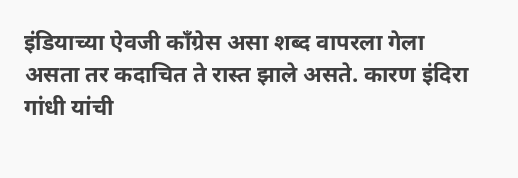इंडियाच्या ऐवजी काँग्रेस असा शब्द वापरला गेला असता तर कदाचित ते रास्त झाले असते. कारण इंदिरा गांधी यांची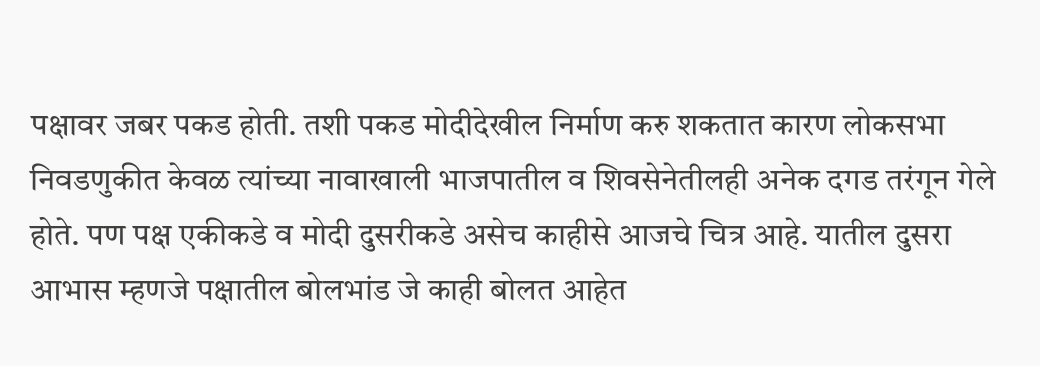पक्षावर जबर पकड होती. तशी पकड मोदीदेखील निर्माण करु शकतात कारण लोकसभा निवडणुकीत केवळ त्यांच्या नावाखाली भाजपातील व शिवसेनेतीलही अनेक दगड तरंगून गेले होते. पण पक्ष एकीकडे व मोदी दुसरीकडे असेच काहीसे आजचे चित्र आहे. यातील दुसरा आभास म्हणजे पक्षातील बोलभांड जे काही बोलत आहेत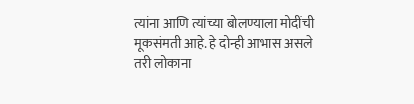त्यांना आणि त्यांच्या बोलण्याला मोदींची मूकसंमती आहे. हे दोन्ही आभास असले तरी लोकाना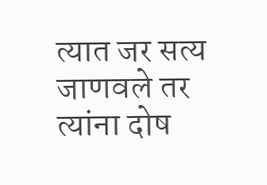त्यात जर सत्य जाणवले तर त्यांना दोष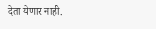देता येणार नाही.